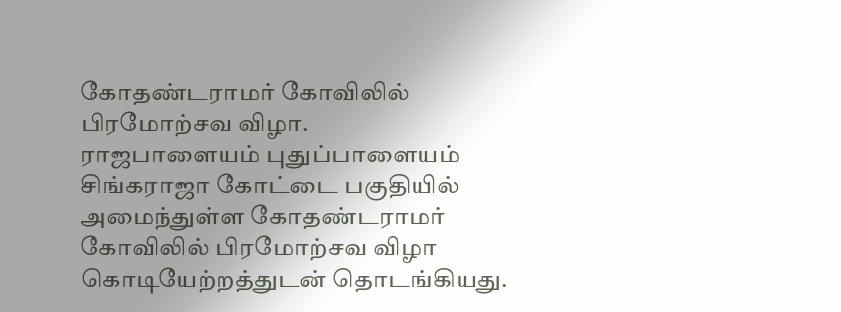கோதண்டராமர் கோவிலில் பிரமோற்சவ விழா.
ராஜபாளையம் புதுப்பாளையம் சிங்கராஜா கோட்டை பகுதியில் அமைந்துள்ள கோதண்டராமர் கோவிலில் பிரமோற்சவ விழா கொடியேற்றத்துடன் தொடங்கியது.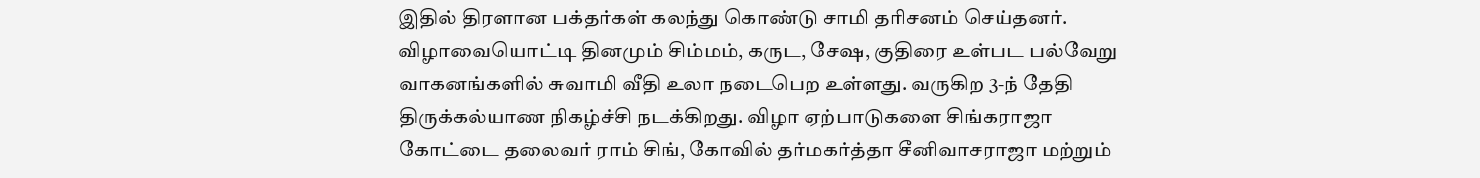இதில் திரளான பக்தர்கள் கலந்து கொண்டு சாமி தரிசனம் செய்தனர். விழாவையொட்டி தினமும் சிம்மம், கருட, சேஷ, குதிரை உள்பட பல்வேறு வாகனங்களில் சுவாமி வீதி உலா நடைபெற உள்ளது. வருகிற 3-ந் தேதி திருக்கல்யாண நிகழ்ச்சி நடக்கிறது. விழா ஏற்பாடுகளை சிங்கராஜா கோட்டை தலைவர் ராம் சிங், கோவில் தர்மகர்த்தா சீனிவாசராஜா மற்றும்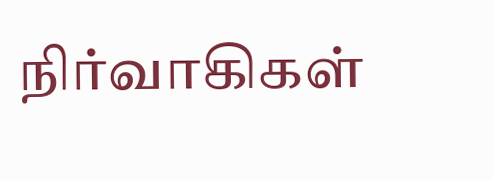நிர்வாகிகள்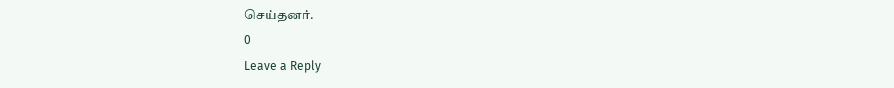செய்தனர்.
0
Leave a Reply